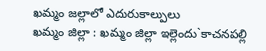ఖమ్మం జల్లాలో ఎదురుకాల్పులు
ఖమ్మం జిల్లా : ఖమ్మం జిల్లా ఇల్లెందు`కాచనపల్లి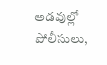అడవుల్లో పోలీసులు,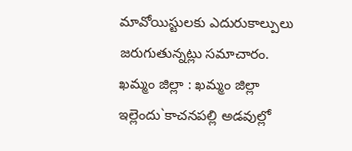మావోయిస్టులకు ఎదురుకాల్పులు జరుగుతున్నట్లు సమాచారం.
ఖమ్మం జిల్లా : ఖమ్మం జిల్లా ఇల్లెందు`కాచనపల్లి అడవుల్లో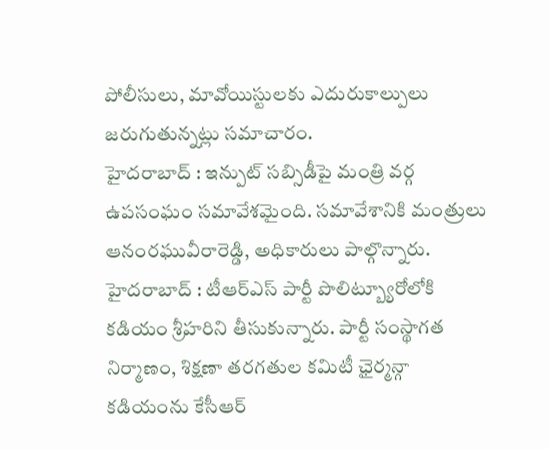పోలీసులు, మావోయిస్టులకు ఎదురుకాల్పులు జరుగుతున్నట్లు సమాచారం.
హైదరాబాద్ : ఇన్పుట్ సబ్సిడీపై మంత్రి వర్గ ఉపసంఘం సమావేశమైంది. సమావేశానికి మంత్రులు ఆనంరఘువీరారెడ్డి, అధికారులు పాల్గొన్నారు.
హైదరాబాద్ : టీఆర్ఎస్ పార్టీ పొలిట్బ్యూరోలోకి కడియం శ్రీహరిని తీసుకున్నారు. పార్టీ సంస్థాగత నిర్మాణం, శిక్షణా తరగతుల కమిటీ ఛైర్మన్గా కడియంను కేసీఆర్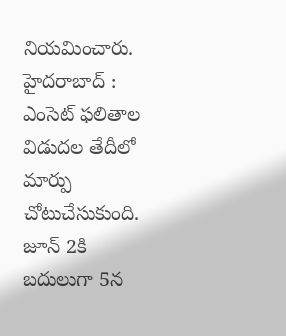నియమించారు.
హైదరాబాద్ : ఎంసెట్ ఫలితాల విడుదల తేదీలో మార్పు చోటుచేసుకుంది. జూన్ 2కి బదులుగా 5న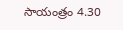సాయంత్రం 4.30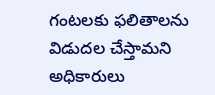గంటలకు ఫలితాలను విడుదల చేస్తామని అధికారులు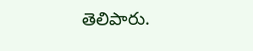తెలిపారు.